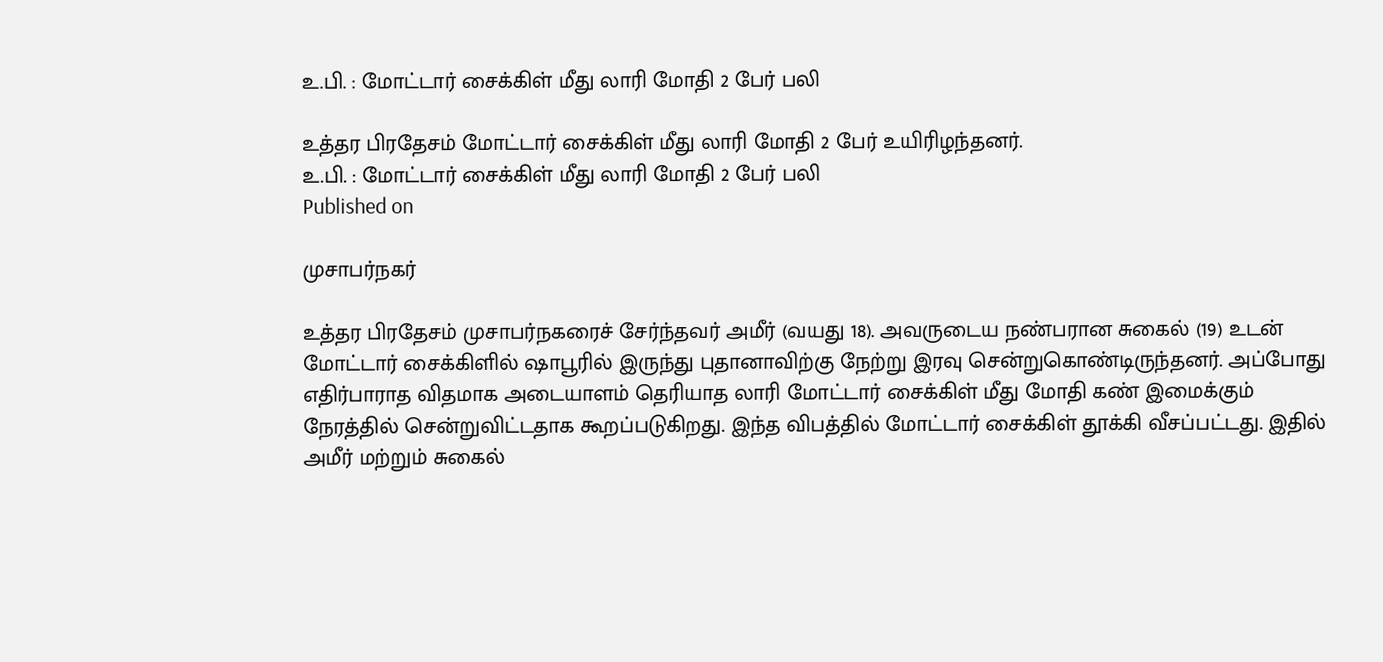உ.பி. : மோட்டார் சைக்கிள் மீது லாரி மோதி 2 பேர் பலி

உத்தர பிரதேசம் மோட்டார் சைக்கிள் மீது லாரி மோதி 2 பேர் உயிரிழந்தனர்.
உ.பி. : மோட்டார் சைக்கிள் மீது லாரி மோதி 2 பேர் பலி
Published on

முசாபர்நகர்

உத்தர பிரதேசம் முசாபர்நகரைச் சேர்ந்தவர் அமீர் (வயது 18). அவருடைய நண்பரான சுகைல் (19) உடன் மோட்டார் சைக்கிளில் ஷாபூரில் இருந்து புதானாவிற்கு நேற்று இரவு சென்றுகொண்டிருந்தனர். அப்போது எதிர்பாராத விதமாக அடையாளம் தெரியாத லாரி மோட்டார் சைக்கிள் மீது மோதி கண் இமைக்கும் நேரத்தில் சென்றுவிட்டதாக கூறப்படுகிறது. இந்த விபத்தில் மோட்டார் சைக்கிள் தூக்கி வீசப்பட்டது. இதில் அமீர் மற்றும் சுகைல்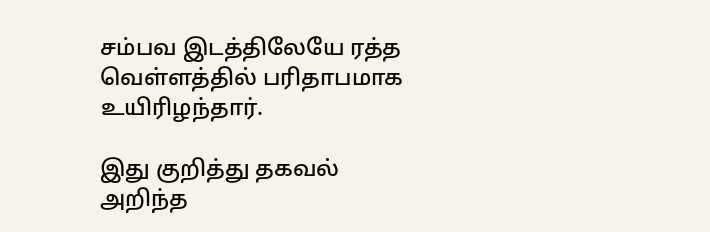சம்பவ இடத்திலேயே ரத்த வெள்ளத்தில் பரிதாபமாக உயிரிழந்தார்.

இது குறித்து தகவல் அறிந்த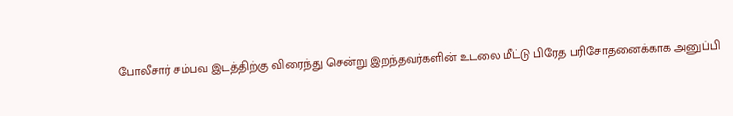போலீசார் சம்பவ இடத்திற்கு விரைந்து சென்று இறந்தவர்களின் உடலை மீட்டு பிரேத பரிசோதனைக்காக அனுப்பி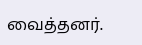வைத்தனர்.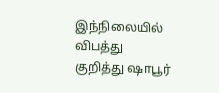இந்நிலையில் விபத்து குறித்து ஷாபூர்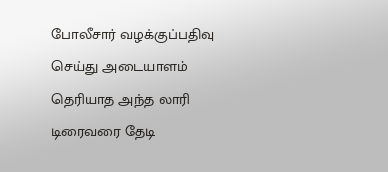போலீசார் வழக்குப்பதிவு செய்து அடையாளம் தெரியாத அந்த லாரி டிரைவரை தேடி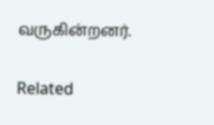வருகின்றனர்.

Related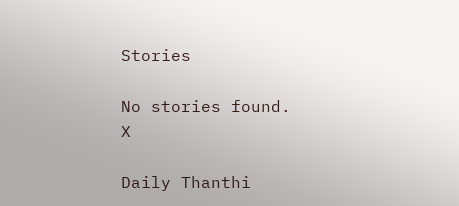Stories

No stories found.
X

Daily Thanthi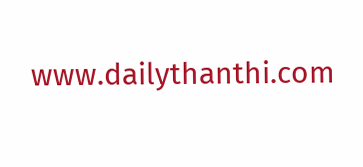www.dailythanthi.com